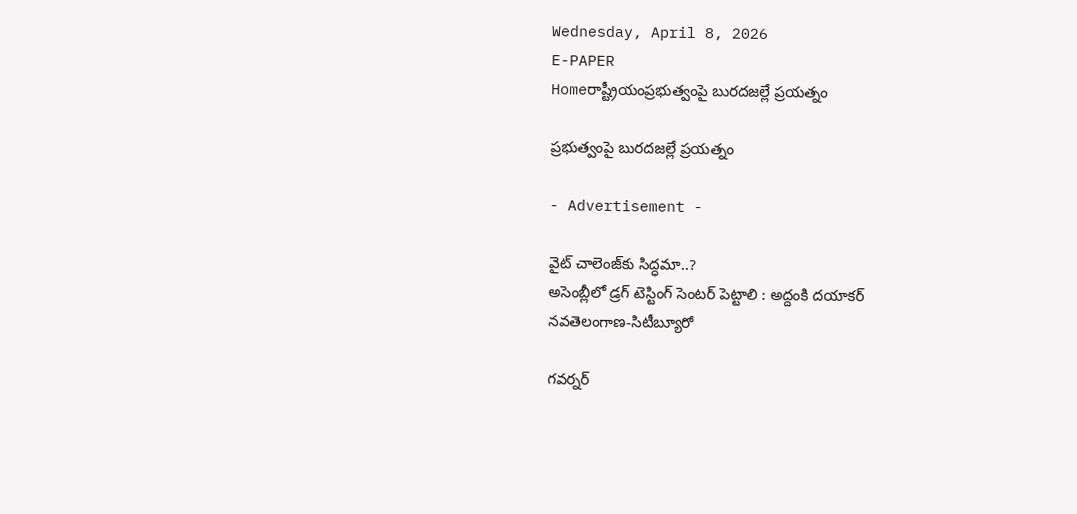Wednesday, April 8, 2026
E-PAPER
Homeరాష్ట్రీయంప్రభుత్వంపై బురదజల్లే ప్రయత్నం

ప్రభుత్వంపై బురదజల్లే ప్రయత్నం

- Advertisement -

వైట్‌ చాలెంజ్‌కు సిద్ధమా..?
అసెంబ్లీలో డ్రగ్‌ టెస్టింగ్‌ సెంటర్‌ పెట్టాలి : అద్దంకి దయాకర్‌
నవతెలంగాణ-సిటీబ్యూరో

గవర్నర్‌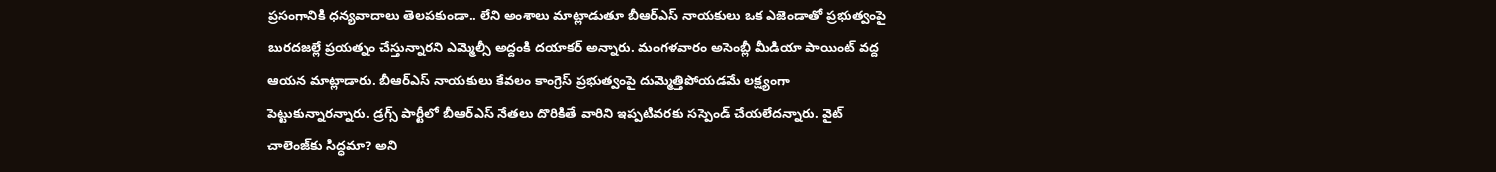ప్రసంగానికి ధన్యవాదాలు తెలపకుండా.. లేని అంశాలు మాట్లాడుతూ బీఆర్‌ఎస్‌ నాయకులు ఒక ఎజెండాతో ప్రభుత్వంపై బురదజల్లే ప్రయత్నం చేస్తున్నారని ఎమ్మెల్సీ అద్దంకి దయాకర్‌ అన్నారు. మంగళవారం అసెంబ్లీ మీడియా పాయింట్‌ వద్ద ఆయన మాట్లాడారు. బీఆర్‌ఎస్‌ నాయకులు కేవలం కాంగ్రెస్‌ ప్రభుత్వంపై దుమ్మెత్తిపోయడమే లక్ష్యంగా పెట్టుకున్నారన్నారు. డ్రగ్స్‌ పార్టీలో బీఆర్‌ఎస్‌ నేతలు దొరికితే వారిని ఇప్పటివరకు సస్పెండ్‌ చేయలేదన్నారు. వైట్‌ చాలెంజ్‌కు సిద్ధమా? అని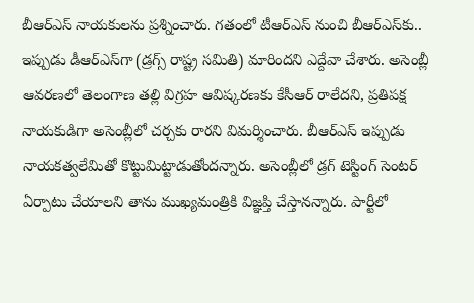బీఆర్‌ఎస్‌ నాయకులను ప్రశ్నించారు. గతంలో టీఆర్‌ఎస్‌ నుంచి బీఆర్‌ఎస్‌కు.. ఇప్పుడు డీఆర్‌ఎస్‌గా (డ్రగ్స్‌ రాష్ట్ర సమితి) మారిందని ఎద్దేవా చేశారు. అసెంబ్లీ ఆవరణలో తెలంగాణ తల్లి విగ్రహ ఆవిష్కరణకు కేసీఆర్‌ రాలేదని, ప్రతిపక్ష నాయకుడిగా అసెంబ్లీలో చర్చకు రారని విమర్శించారు. బీఆర్‌ఎస్‌ ఇప్పుడు నాయకత్వలేమితో కొట్టుమిట్టాడుతోందన్నారు. అసెంబ్లీలో డ్రగ్‌ టెస్టింగ్‌ సెంటర్‌ ఏర్పాటు చేయాలని తాను ముఖ్యమంత్రికి విజ్ఞప్తి చేస్తానన్నారు. పార్టీలో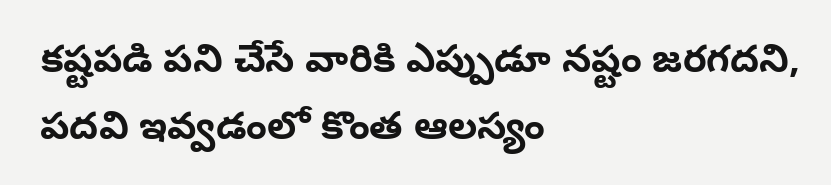కష్టపడి పని చేసే వారికి ఎప్పుడూ నష్టం జరగదని, పదవి ఇవ్వడంలో కొంత ఆలస్యం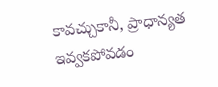కావచ్చుకానీ, ప్రాధాన్యత ఇవ్వకపోవడం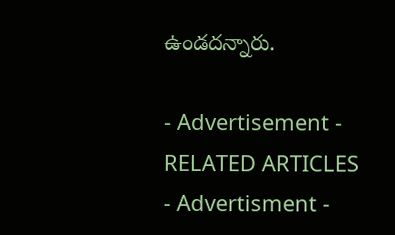ఉండదన్నారు.

- Advertisement -
RELATED ARTICLES
- Advertisment -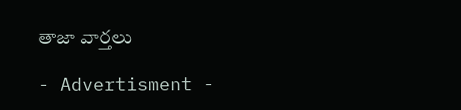తాజా వార్తలు

- Advertisment -